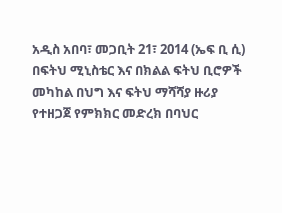አዲስ አበባ፣ መጋቢት 21፣ 2014 (ኤፍ ቢ ሲ) በፍትህ ሚኒስቴር እና በክልል ፍትህ ቢሮዎች መካከል በህግ እና ፍትህ ማሻሻያ ዙሪያ የተዘጋጀ የምክክር መድረክ በባህር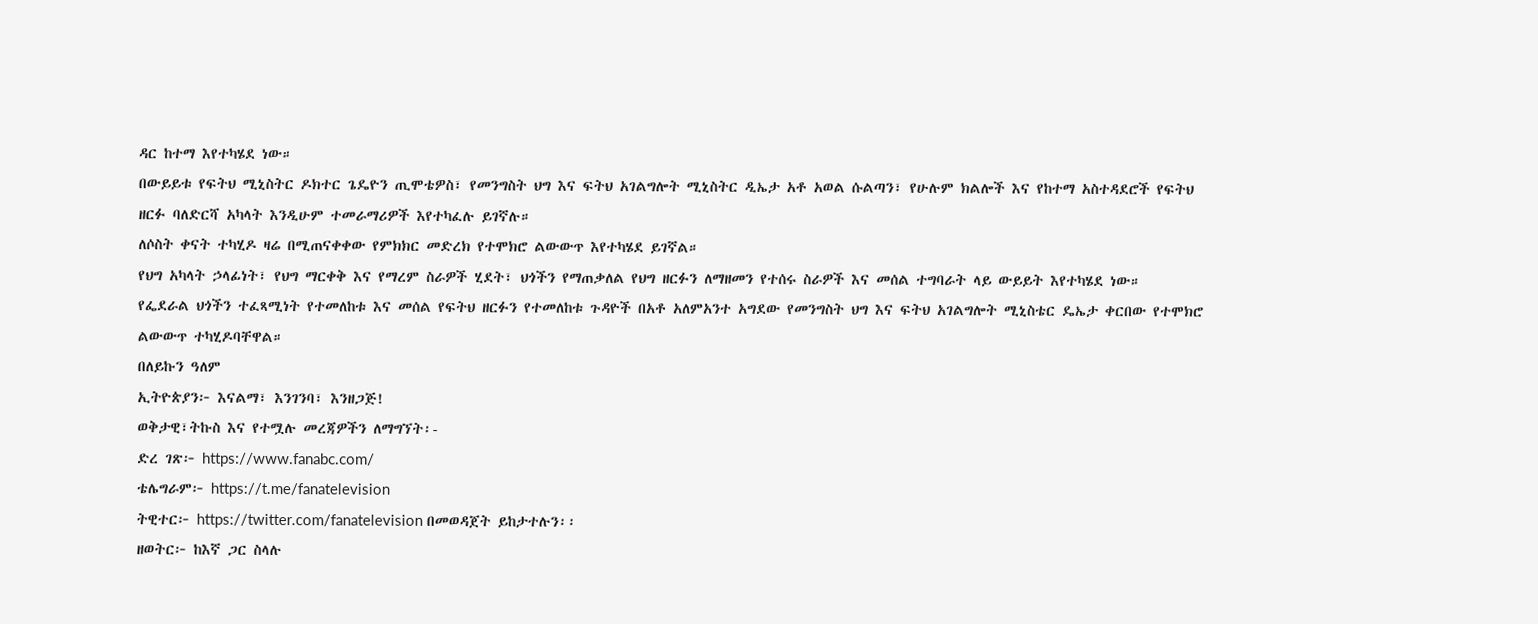ዳር ከተማ እየተካሄደ ነው።
በውይይቱ የፍትህ ሚኒስትር ዶክተር ጌዴዮን ጢሞቴዎስ፣ የመንግስት ህግ እና ፍትህ አገልግሎት ሚኒስትር ዲኤታ አቶ አወል ሱልጣን፣ የሁሉም ክልሎች እና የከተማ አስተዳደሮች የፍትህ ዘርፉ ባለድርሻ አካላት እንዲሁም ተመራማሪዎች እየተካፈሉ ይገኛሉ።
ለሶስት ቀናት ተካሂዶ ዛሬ በሚጠናቀቀው የምክክር መድረክ የተሞክሮ ልውውጥ እየተካሄደ ይገኛል።
የህግ አካላት ኃላፊነት፣ የህግ ማርቀቅ እና የማረም ስራዎች ሂደት፣ ህጎችን የማጠቃለል የህግ ዘርፉን ለማዘመን የተሰሩ ስራዎች እና መሰል ተግባራት ላይ ውይይት እየተካሄደ ነው።
የፌደራል ህጎችን ተፈጻሚነት የተመለከቱ እና መሰል የፍትህ ዘርፉን የተመለከቱ ጉዳዮች በአቶ አለምአንተ አግደው የመንግስት ህግ እና ፍትህ አገልግሎት ሚኒስቴር ዴኤታ ቀርበው የተሞክሮ ልውውጥ ተካሂዶባቸዋል።
በለይኩን ዓለም
ኢትዮጵያን፦ እናልማ፣ እንገንባ፣ እንዘጋጅ!
ወቅታዊ፣ትኩስ እና የተሟሉ መረጃዎችን ለማግኘት፡-
ድረ ገጽ፦ https://www.fanabc.com/
ቴሌግራም፦ https://t.me/fanatelevision
ትዊተር፦ https://twitter.com/fanatelevision በመወዳጀት ይከታተሉን፡፡
ዘወትር፦ ከእኛ ጋር ስላሉ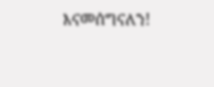እናመሰግናለን!